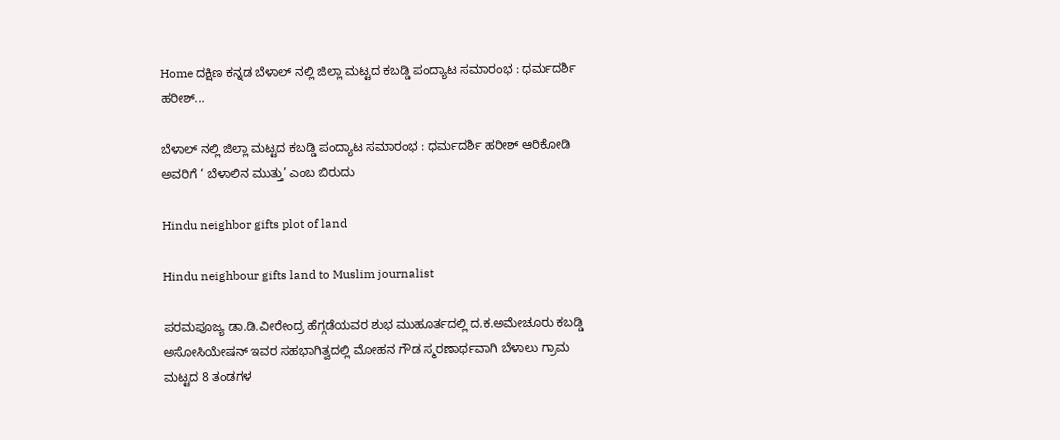Home ದಕ್ಷಿಣ ಕನ್ನಡ ಬೆಳಾಲ್ ನಲ್ಲಿ ಜಿಲ್ಲಾ ಮಟ್ಟದ ಕಬಡ್ಡಿ ಪಂದ್ಯಾಟ ಸಮಾರಂಭ : ಧರ್ಮದರ್ಶಿ ಹರೀಶ್...

ಬೆಳಾಲ್ ನಲ್ಲಿ ಜಿಲ್ಲಾ ಮಟ್ಟದ ಕಬಡ್ಡಿ ಪಂದ್ಯಾಟ ಸಮಾರಂಭ : ಧರ್ಮದರ್ಶಿ ಹರೀಶ್ ಆರಿಕೋಡಿ ಅವರಿಗೆ ‘ ಬೆಳಾಲಿನ ಮುತ್ತು’ ಎಂಬ ಬಿರುದು

Hindu neighbor gifts plot of land

Hindu neighbour gifts land to Muslim journalist

ಪರಮಪೂಜ್ಯ ಡಾ.ಡಿ.ವೀರೇಂದ್ರ ಹೆಗ್ಗಡೆಯವರ ಶುಭ ಮುಹೂರ್ತದಲ್ಲಿ ದ.ಕ.ಅಮೇಚೂರು ಕಬಡ್ಡಿ ಅಸೋಸಿಯೇಷನ್ ಇವರ ಸಹಭಾಗಿತ್ವದಲ್ಲಿ ಮೋಹನ ಗೌಡ ಸ್ಮರಣಾರ್ಥವಾಗಿ ಬೆಳಾಲು ಗ್ರಾಮ ಮಟ್ಟದ 8 ತಂಡಗಳ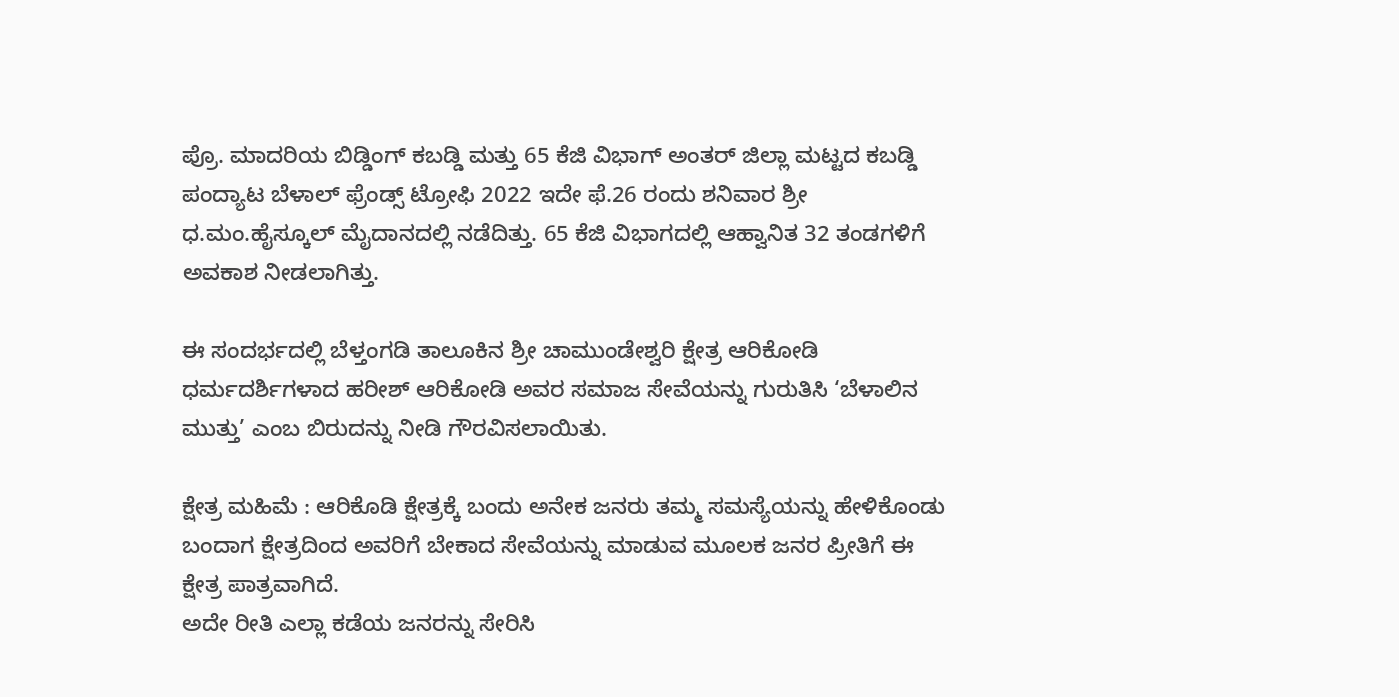ಪ್ರೊ. ಮಾದರಿಯ ಬಿಡ್ಡಿಂಗ್ ಕಬಡ್ಡಿ ಮತ್ತು 65 ಕೆಜಿ ವಿಭಾಗ್ ಅಂತರ್ ಜಿಲ್ಲಾ ಮಟ್ಟದ ಕಬಡ್ಡಿ ಪಂದ್ಯಾಟ ಬೆಳಾಲ್ ಫ್ರೆಂಡ್ಸ್ ಟ್ರೋಫಿ 2022 ಇದೇ ಫೆ.26 ರಂದು ಶನಿವಾರ ಶ್ರೀ‌ ಧ.ಮಂ.ಹೈಸ್ಕೂಲ್ ಮೈದಾನದಲ್ಲಿ ನಡೆದಿತ್ತು. 65 ಕೆಜಿ ವಿಭಾಗದಲ್ಲಿ ಆಹ್ವಾನಿತ 32 ತಂಡಗಳಿಗೆ ಅವಕಾಶ ನೀಡಲಾಗಿತ್ತು.

ಈ ಸಂದರ್ಭದಲ್ಲಿ ಬೆಳ್ತಂಗಡಿ ತಾಲೂಕಿನ ಶ್ರೀ ಚಾಮುಂಡೇಶ್ವರಿ ಕ್ಷೇತ್ರ ಆರಿಕೋಡಿ ಧರ್ಮದರ್ಶಿಗಳಾದ ಹರೀಶ್ ಆರಿಕೋಡಿ ಅವರ ಸಮಾಜ ಸೇವೆಯನ್ನು ಗುರುತಿಸಿ ‘ಬೆಳಾಲಿನ ಮುತ್ತು’ ಎಂಬ ಬಿರುದನ್ನು ನೀಡಿ ಗೌರವಿಸಲಾಯಿತು.

ಕ್ಷೇತ್ರ ಮಹಿಮೆ : ಆರಿಕೊಡಿ ಕ್ಷೇತ್ರಕ್ಕೆ ಬಂದು ಅನೇಕ ಜನರು ತಮ್ಮ ಸಮಸ್ಯೆಯನ್ನು ಹೇಳಿಕೊಂಡು ಬಂದಾಗ ಕ್ಷೇತ್ರದಿಂದ ಅವರಿಗೆ ಬೇಕಾದ ಸೇವೆಯನ್ನು ಮಾಡುವ ಮೂಲಕ ಜನರ ಪ್ರೀತಿಗೆ ಈ ಕ್ಷೇತ್ರ ಪಾತ್ರವಾಗಿದೆ.
ಅದೇ ರೀತಿ ಎಲ್ಲಾ ಕಡೆಯ ಜನರನ್ನು ಸೇರಿಸಿ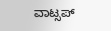ವಾಟ್ಸಪ್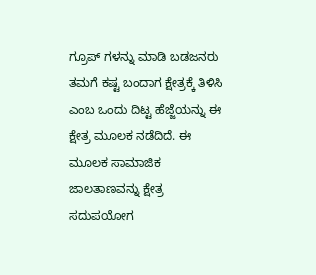ಗ್ರೂಪ್ ಗಳನ್ನು ಮಾಡಿ ಬಡಜನರು ತಮಗೆ ಕಷ್ಟ ಬಂದಾಗ ಕ್ಷೇತ್ರಕ್ಕೆ ತಿಳಿಸಿ ಎಂಬ ಒಂದು ದಿಟ್ಟ ಹೆಜ್ಜೆಯನ್ನು ಈ ಕ್ಷೇತ್ರ ಮೂಲಕ ನಡೆದಿದೆ. ಈ ಮೂಲಕ ಸಾಮಾಜಿಕ ಜಾಲತಾಣವನ್ನು ಕ್ಷೇತ್ರ ಸದುಪಯೋಗ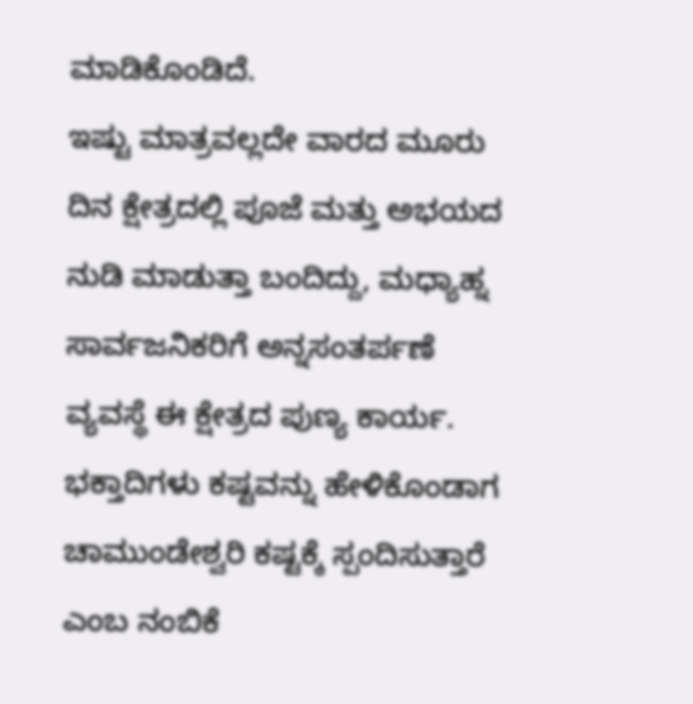ಮಾಡಿಕೊಂಡಿದೆ.
ಇಷ್ಟು ಮಾತ್ರವಲ್ಲದೇ ವಾರದ ಮೂರು ದಿನ ಕ್ಷೇತ್ರದಲ್ಲಿ ಪೂಜೆ ಮತ್ತು ಅಭಯದ ನುಡಿ ಮಾಡುತ್ತಾ ಬಂದಿದ್ದು, ಮಧ್ಯಾಹ್ನ ಸಾರ್ವಜನಿಕರಿಗೆ ಅನ್ನಸಂತರ್ಪಣೆ ವ್ಯವಸ್ಥೆ ಈ ಕ್ಷೇತ್ರದ ಪುಣ್ಯ ಕಾರ್ಯ.
ಭಕ್ತಾದಿಗಳು ಕಷ್ಟವನ್ನು ಹೇಳಿಕೊಂಡಾಗ ಚಾಮುಂಡೇಶ್ವರಿ ಕಷ್ಟಕ್ಕೆ ಸ್ಪಂದಿಸುತ್ತಾರೆ ಎಂಬ ನಂಬಿಕೆ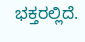ಭಕ್ತರಲ್ಲಿದೆ.